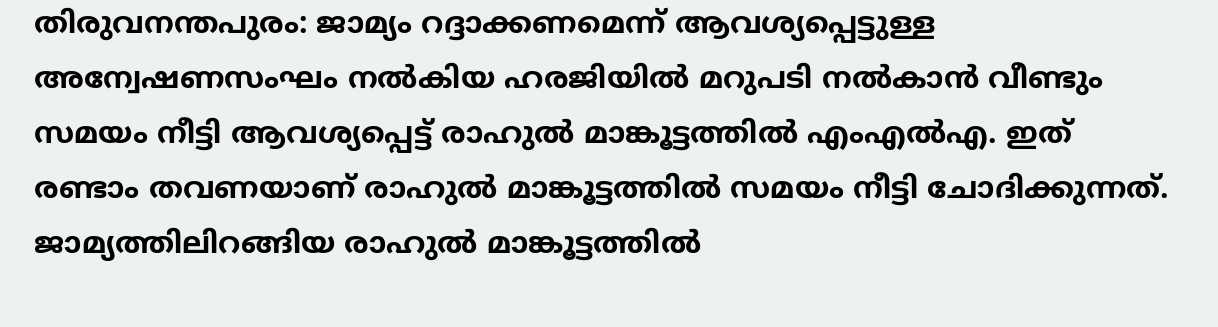തിരുവനന്തപുരം: ജാമ്യം റദ്ദാക്കണമെന്ന് ആവശ്യപ്പെട്ടുള്ള അന്വേഷണസംഘം നല്‍കിയ ഹരജിയില്‍ മറുപടി നല്‍കാന്‍ വീണ്ടും സമയം നീട്ടി ആവശ്യപ്പെട്ട് രാഹുല്‍ മാങ്കൂട്ടത്തില്‍ എംഎല്‍എ. ഇത് രണ്ടാം തവണയാണ് രാഹുല്‍ മാങ്കൂട്ടത്തില്‍ സമയം നീട്ടി ചോദിക്കുന്നത്. ജാമ്യത്തിലിറങ്ങിയ രാഹുല്‍ മാങ്കൂട്ടത്തില്‍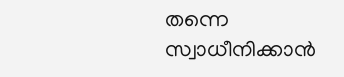തന്നെ സ്വാധീനിക്കാന്‍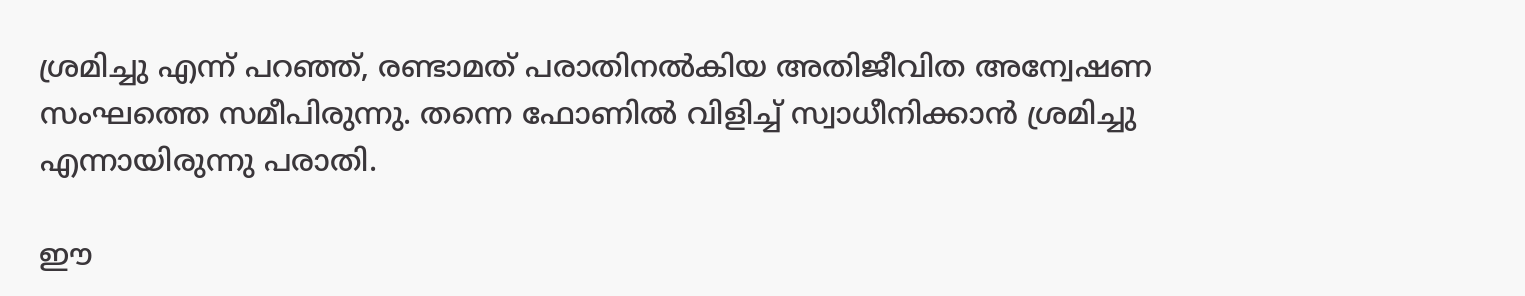ശ്രമിച്ചു എന്ന് പറഞ്ഞ്, രണ്ടാമത് പരാതിനല്‍കിയ അതിജീവിത അന്വേഷണ സംഘത്തെ സമീപിരുന്നു. തന്നെ ഫോണില്‍ വിളിച്ച് സ്വാധീനിക്കാന്‍ ശ്രമിച്ചു എന്നായിരുന്നു പരാതി.

ഈ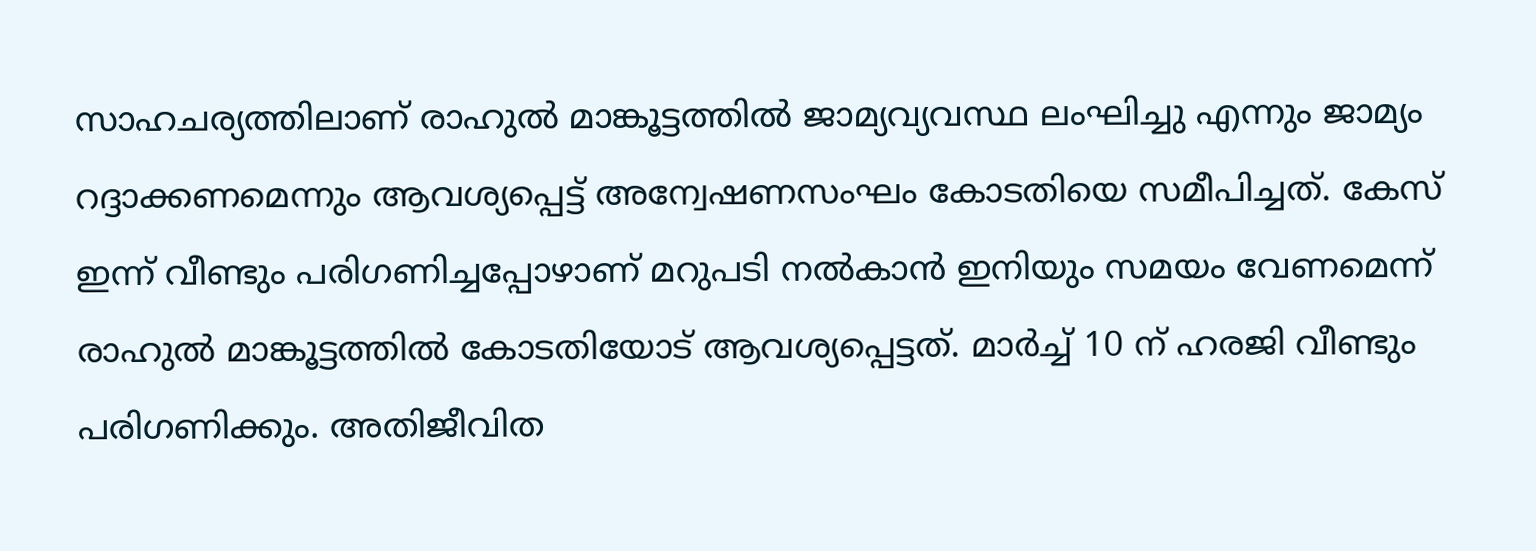സാഹചര്യത്തിലാണ് രാഹുല്‍ മാങ്കൂട്ടത്തില്‍ ജാമ്യവ്യവസ്ഥ ലംഘിച്ചു എന്നും ജാമ്യം റദ്ദാക്കണമെന്നും ആവശ്യപ്പെട്ട് അന്വേഷണസംഘം കോടതിയെ സമീപിച്ചത്. കേസ് ഇന്ന് വീണ്ടും പരിഗണിച്ചപ്പോഴാണ് മറുപടി നല്‍കാന്‍ ഇനിയും സമയം വേണമെന്ന് രാഹുല്‍ മാങ്കൂട്ടത്തില്‍ കോടതിയോട് ആവശ്യപ്പെട്ടത്. മാര്‍ച്ച് 10 ന് ഹരജി വീണ്ടും പരിഗണിക്കും. അതിജീവിത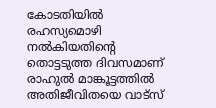കോടതിയില്‍ രഹസ്യമൊഴി നല്‍കിയതിന്റെ തൊട്ടടുത്ത ദിവസമാണ് രാഹുല്‍ മാങ്കൂട്ടത്തില്‍ അതിജീവിതയെ വാട്‌സ്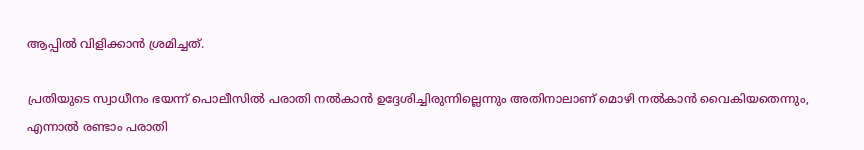ആപ്പില്‍ വിളിക്കാന്‍ ശ്രമിച്ചത്.

പ്രതിയുടെ സ്വാധീനം ഭയന്ന് പൊലീസില്‍ പരാതി നല്‍കാന്‍ ഉദ്ദേശിച്ചിരുന്നില്ലെന്നും അതിനാലാണ് മൊഴി നല്‍കാന്‍ വൈകിയതെന്നും, എന്നാല്‍ രണ്ടാം പരാതി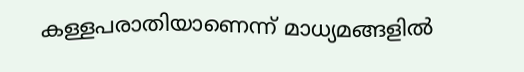കള്ളപരാതിയാണെന്ന് മാധ്യമങ്ങളില്‍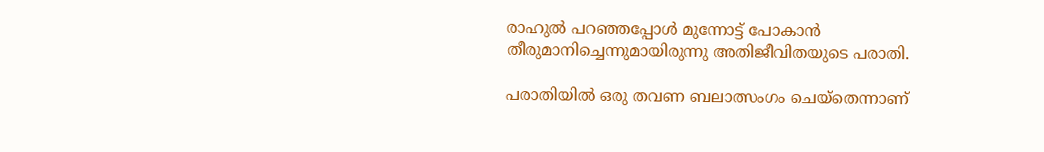രാഹുല്‍ പറഞ്ഞപ്പോള്‍ മുന്നോട്ട് പോകാന്‍ തീരുമാനിച്ചെന്നുമായിരുന്നു അതിജീവിതയുടെ പരാതി.

പരാതിയില്‍ ഒരു തവണ ബലാത്സംഗം ചെയ്‌തെന്നാണ്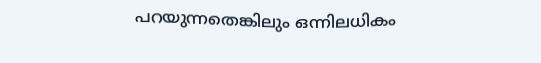പറയുന്നതെങ്കിലും ഒന്നിലധികം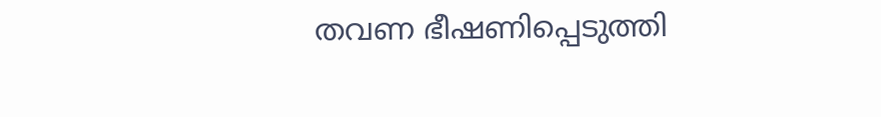തവണ ഭീഷണിപ്പെടുത്തി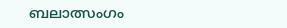ബലാത്സംഗം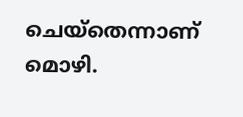ചെയ്‌തെന്നാണ് മൊഴി.